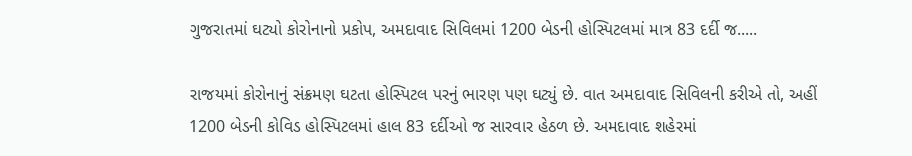ગુજરાતમાં ઘટ્યો કોરોનાનો પ્રકોપ, અમદાવાદ સિવિલમાં 1200 બેડની હોસ્પિટલમાં માત્ર 83 દર્દી જ.....

રાજયમાં કોરોનાનું સંક્રમણ ઘટતા હોસ્પિટલ પરનું ભારણ પણ ઘટ્યું છે. વાત અમદાવાદ સિવિલની કરીએ તો, અહીં 1200 બેડની કોવિડ હોસ્પિટલમાં હાલ 83 દર્દીઓ જ સારવાર હેઠળ છે. અમદાવાદ શહેરમાં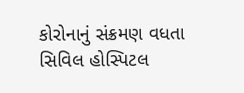કોરોનાનું સંક્રમણ વધતા સિવિલ હોસ્પિટલ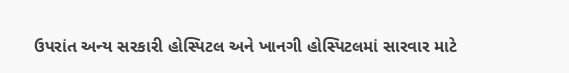ઉપરાંત અન્ય સરકારી હોસ્પિટલ અને ખાનગી હોસ્પિટલમાં સારવાર માટે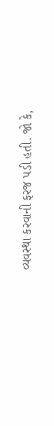વ્યવસ્થા કરવાની ફરજ પડી હતી. જો કે,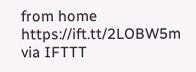from home https://ift.tt/2LOBW5m
via IFTTT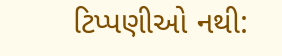ટિપ્પણીઓ નથી: